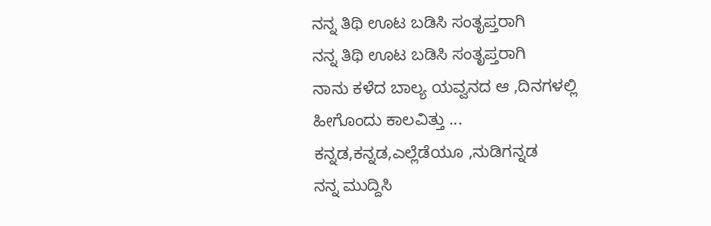ನನ್ನ ತಿಥಿ ಊಟ ಬಡಿಸಿ ಸಂತೃಪ್ತರಾಗಿ
ನನ್ನ ತಿಥಿ ಊಟ ಬಡಿಸಿ ಸಂತೃಪ್ತರಾಗಿ
ನಾನು ಕಳೆದ ಬಾಲ್ಯ ಯವ್ವನದ ಆ ,ದಿನಗಳಲ್ಲಿ
ಹೀಗೊಂದು ಕಾಲವಿತ್ತು ...
ಕನ್ನಡ,ಕನ್ನಡ,ಎಲ್ಲೆಡೆಯೂ ,ನುಡಿಗನ್ನಡ
ನನ್ನ ಮುದ್ದಿಸಿ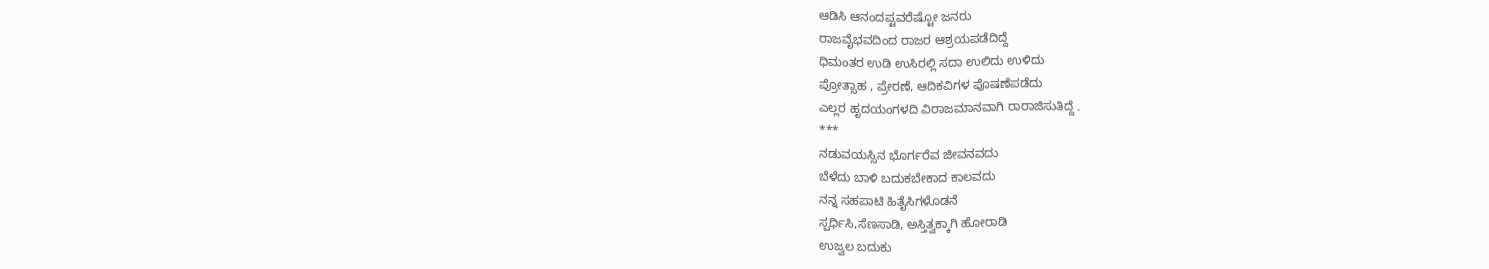ಆಡಿಸಿ ಆನಂದಪ್ಟವರೆಷ್ಟೋ ಜನರು
ರಾಜವೈಭವದಿಂದ ರಾಜರ ಆಶ್ರಯಪಡೆದಿದ್ದೆ
ಧಿಮಂತರ ಉಡಿ ಉಸಿರಲ್ಲಿ ಸದಾ ಉಲಿದು ಉಳಿದು
ಪ್ರೋತ್ಸಾಹ , ಪ್ರೇರಣೆ, ಆದಿಕವಿಗಳ ಪೊಷಣೆಪಡೆದು
ಎಲ್ಲರ ಹೃದಯಂಗಳದಿ ವಿರಾಜಮಾನವಾಗಿ ರಾರಾಜಿಸುತಿದ್ದೆ .
***
ನಡುವಯಸ್ಸಿನ ಭೊರ್ಗರೆವ ಜೀವನವದು
ಬೆಳೆದು ಬಾಳಿ ಬದುಕಬೇಕಾದ ಕಾಲವದು
ನನ್ನ ಸಹಪಾಟಿ ಹಿತೈಸಿಗಳೊಡನೆ
ಸ್ಪರ್ಧಿಸಿ,ಸೆಣಸಾಡಿ, ಅಸ್ತಿತ್ವಕ್ಕಾಗಿ ಹೋರಾಡಿ
ಉಜ್ವಲ ಬದುಕು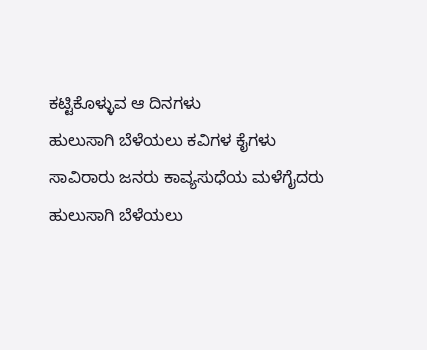ಕಟ್ಟಿಕೊಳ್ಳುವ ಆ ದಿನಗಳು
ಹುಲುಸಾಗಿ ಬೆಳೆಯಲು ಕವಿಗಳ ಕೈಗಳು
ಸಾವಿರಾರು ಜನರು ಕಾವ್ಯಸುಧೆಯ ಮಳೆಗೈದರು
ಹುಲುಸಾಗಿ ಬೆಳೆಯಲು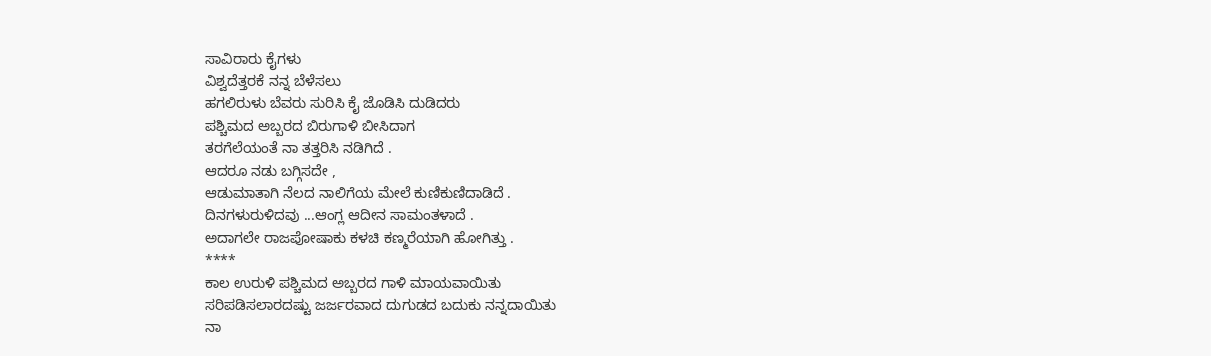ಸಾವಿರಾರು ಕೈಗಳು
ವಿಶ್ವದೆತ್ತರಕೆ ನನ್ನ ಬೆಳೆಸಲು
ಹಗಲಿರುಳು ಬೆವರು ಸುರಿಸಿ ಕೈ ಜೊಡಿಸಿ ದುಡಿದರು
ಪಶ್ಚಿಮದ ಅಬ್ಬರದ ಬಿರುಗಾಳಿ ಬೀಸಿದಾಗ
ತರಗೆಲೆಯಂತೆ ನಾ ತತ್ತರಿಸಿ ನಡಿಗಿದೆ .
ಆದರೂ ನಡು ಬಗ್ಗಿಸದೇ ,
ಆಡುಮಾತಾಗಿ ನೆಲದ ನಾಲಿಗೆಯ ಮೇಲೆ ಕುಣಿಕುಣಿದಾಡಿದೆ .
ದಿನಗಳುರುಳಿದವು ...ಆಂಗ್ಲ ಆದೀನ ಸಾಮಂತಳಾದೆ .
ಅದಾಗಲೇ ರಾಜಪೋಷಾಕು ಕಳಚಿ ಕಣ್ಮರೆಯಾಗಿ ಹೋಗಿತ್ತು .
****
ಕಾಲ ಉರುಳಿ ಪಶ್ಚಿಮದ ಅಬ್ಬರದ ಗಾಳಿ ಮಾಯವಾಯಿತು
ಸರಿಪಡಿಸಲಾರದಷ್ಟು ಜರ್ಜರವಾದ ದುಗುಡದ ಬದುಕು ನನ್ನದಾಯಿತು
ನಾ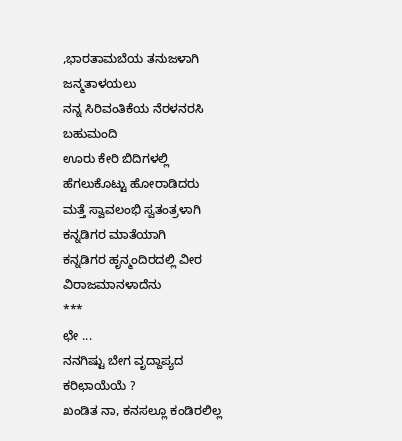,ಭಾರತಾಮಬೆಯ ತನುಜಳಾಗಿ ಜನ್ಮತಾಳಯಲು
ನನ್ನ ಸಿರಿವಂತಿಕೆಯ ನೆರಳನರಸಿ ಬಹುಮಂದಿ
ಊರು ಕೇರಿ ಬಿದಿಗಳಲ್ಲಿ ಹೆಗಲುಕೊಟ್ಟು ಹೋರಾಡಿದರು
ಮತ್ತೆ ಸ್ವಾವಲಂಭಿ ಸ್ವತಂತ್ರಳಾಗಿ ಕನ್ನಡಿಗರ ಮಾತೆಯಾಗಿ
ಕನ್ನಡಿಗರ ಹೃನ್ಮಂದಿರದಲ್ಲಿ ವೀರ ವಿರಾಜಮಾನಳಾದೆನು
***
ಛೇ ...
ನನಗಿಷ್ಟು ಬೇಗ ವೃದ್ದಾಪ್ಯದ ಕರಿಛಾಯೆಯೆ ?
ಖಂಡಿತ ನಾ, ಕನಸಲ್ಲೂ ಕಂಡಿರಲಿಲ್ಲ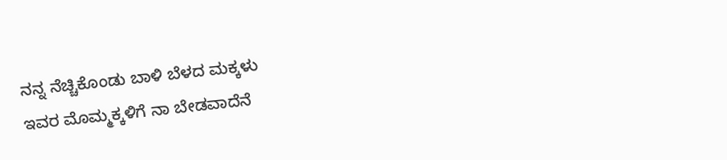ನನ್ನ ನೆಚ್ಚಿಕೊಂಡು ಬಾಳಿ ಬೆಳದ ಮಕ್ಕಳು
ಇವರ ಮೊಮ್ಮಕ್ಕಳಿಗೆ ನಾ ಬೇಡವಾದೆನೆ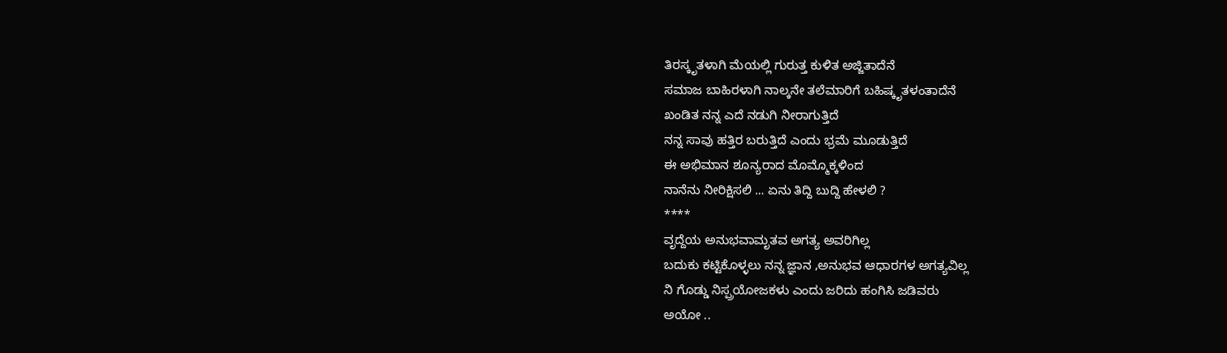ತಿರಸ್ಕೃತಳಾಗಿ ಮೆಯಲ್ಲಿ ಗುರುತ್ತ ಕುಳಿತ ಅಜ್ಜಿತಾದೆನೆ
ಸಮಾಜ ಬಾಹಿರಳಾಗಿ ನಾಲ್ಕನೇ ತಲೆಮಾರಿಗೆ ಬಹಿಷ್ಕೃತಳಂತಾದೆನೆ
ಖಂಡಿತ ನನ್ನ ಎದೆ ನಡುಗಿ ನೀರಾಗುತ್ತಿದೆ
ನನ್ನ ಸಾವು ಹತ್ತಿರ ಬರುತ್ತಿದೆ ಎಂದು ಭ್ರಮೆ ಮೂಡುತ್ತಿದೆ
ಈ ಅಭಿಮಾನ ಶೂನ್ಯರಾದ ಮೊಮ್ಮೊಕ್ಕಳಿಂದ
ನಾನೆನು ನೀರಿಕ್ಷಿಸಲಿ ... ಏನು ತಿದ್ದಿ ಬುದ್ದಿ ಹೇಳಲಿ ?
****
ವೃದ್ದೆಯ ಅನುಭವಾಮೃತವ ಅಗತ್ಯ ಅವರಿಗಿಲ್ಲ
ಬದುಕು ಕಟ್ಟಿಕೊಳ್ಳಲು ನನ್ನ ಜ್ಞಾನ ,ಅನುಭವ ಆಧಾರಗಳ ಅಗತ್ಯವಿಲ್ಲ
ನಿ ಗೊಡ್ಡು ನಿಸ್ಪ್ರಯೋಜಕಳು ಎಂದು ಜರಿದು ಹಂಗಿಸಿ ಜಡಿವರು
ಅಯೋ ..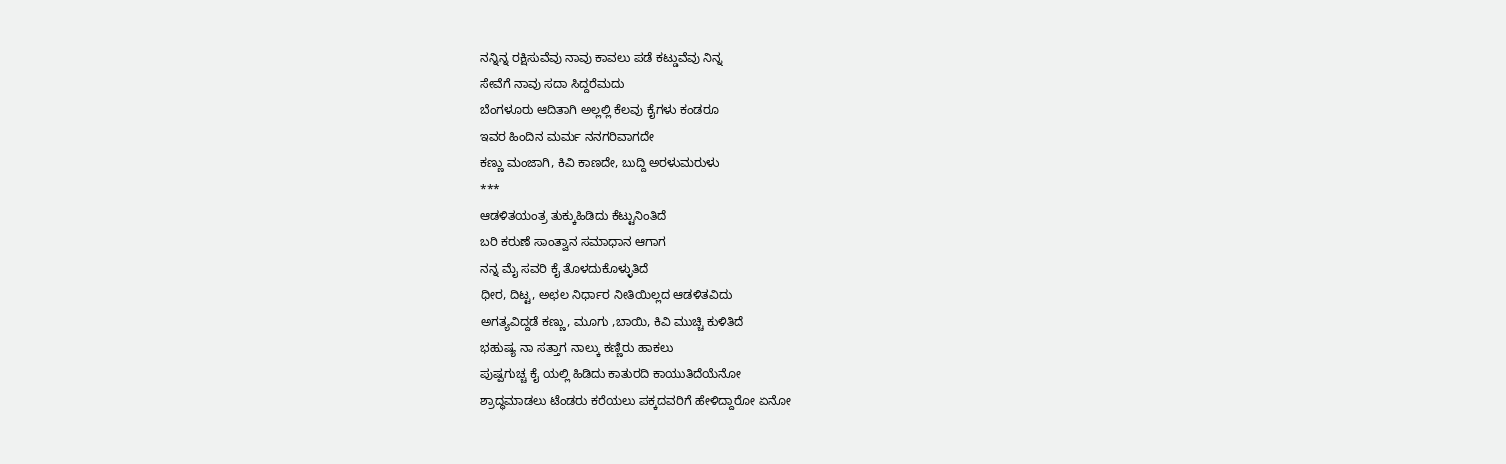ನನ್ನಿನ್ನ ರಕ್ಷಿಸುವೆವು ನಾವು ಕಾವಲು ಪಡೆ ಕಟ್ಡುವೆವು ನಿನ್ನ
ಸೇವೆಗೆ ನಾವು ಸದಾ ಸಿದ್ದರೆಮದು
ಬೆಂಗಳೂರು ಆದಿತಾಗಿ ಅಲ್ಲಲ್ಲಿ ಕೆಲವು ಕೈಗಳು ಕಂಡರೂ
ಇವರ ಹಿಂದಿನ ಮರ್ಮ ನನಗರಿವಾಗದೇ
ಕಣ್ಣು ಮಂಜಾಗಿ, ಕಿವಿ ಕಾಣದೇ, ಬುದ್ದಿ ಅರಳುಮರುಳು
***
ಆಡಳಿತಯಂತ್ರ ತುಕ್ಕುಹಿಡಿದು ಕೆಟ್ಟುನಿಂತಿದೆ
ಬರಿ ಕರುಣೆ ಸಾಂತ್ವಾನ ಸಮಾಧಾನ ಆಗಾಗ
ನನ್ನ ಮೈ ಸವರಿ ಕೈ ತೊಳದುಕೊಳ್ಳುತಿದೆ
ಧೀರ, ದಿಟ್ಟ, ಅಛಲ ನಿರ್ಧಾರ ನೀತಿಯಿಲ್ಲದ ಆಡಳಿತವಿದು
ಅಗತ್ಯವಿದ್ದಡೆ ಕಣ್ಣು, ಮೂಗು ,ಬಾಯಿ, ಕಿವಿ ಮುಚ್ಚಿ ಕುಳಿತಿದೆ
ಭಹುಷ್ಯ ನಾ ಸತ್ತಾಗ ನಾಲ್ಕು ಕಣ್ಣಿರು ಹಾಕಲು
ಪುಷ್ಪಗುಚ್ಚ ಕೈ ಯಲ್ಲಿ ಹಿಡಿದು ಕಾತುರದಿ ಕಾಯುತಿದೆಯೆನೋ
ಶ್ರಾದ್ಧಮಾಡಲು ಟೆಂಡರು ಕರೆಯಲು ಪಕ್ಕದವರಿಗೆ ಹೇಳಿದ್ದಾರೋ ಏನೋ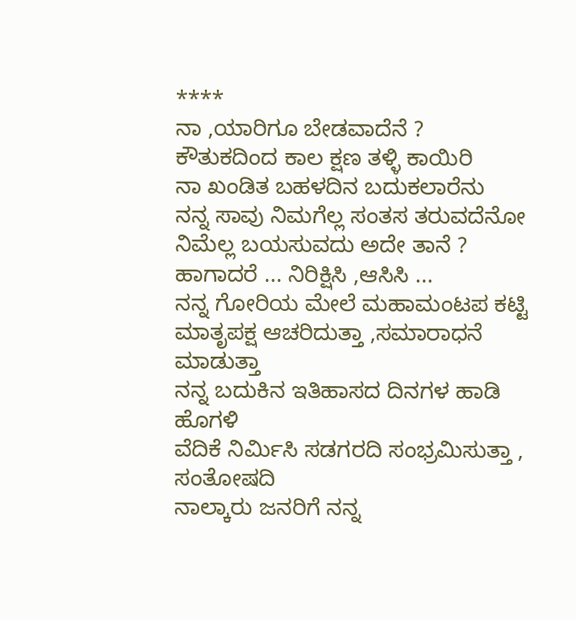****
ನಾ ,ಯಾರಿಗೂ ಬೇಡವಾದೆನೆ ?
ಕೌತುಕದಿಂದ ಕಾಲ ಕ್ಷಣ ತಳ್ಳಿ ಕಾಯಿರಿ
ನಾ ಖಂಡಿತ ಬಹಳದಿನ ಬದುಕಲಾರೆನು
ನನ್ನ ಸಾವು ನಿಮಗೆಲ್ಲ ಸಂತಸ ತರುವದೆನೋ
ನಿಮೆಲ್ಲ ಬಯಸುವದು ಅದೇ ತಾನೆ ?
ಹಾಗಾದರೆ ... ನಿರಿಕ್ಷಿಸಿ ,ಆಸಿಸಿ ...
ನನ್ನ ಗೋರಿಯ ಮೇಲೆ ಮಹಾಮಂಟಪ ಕಟ್ಟಿ
ಮಾತೃಪಕ್ಷ ಆಚರಿದುತ್ತಾ ,ಸಮಾರಾಧನೆ ಮಾಡುತ್ತಾ
ನನ್ನ ಬದುಕಿನ ಇತಿಹಾಸದ ದಿನಗಳ ಹಾಡಿ ಹೊಗಳಿ
ವೆದಿಕೆ ನಿರ್ಮಿಸಿ ಸಡಗರದಿ ಸಂಭ್ರಮಿಸುತ್ತಾ , ಸಂತೋಷದಿ
ನಾಲ್ಕಾರು ಜನರಿಗೆ ನನ್ನ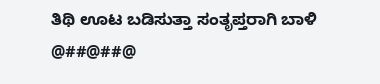ತಿಥಿ ಊಟ ಬಡಿಸುತ್ತಾ ಸಂತೃಪ್ತರಾಗಿ ಬಾಳಿ
@##@##@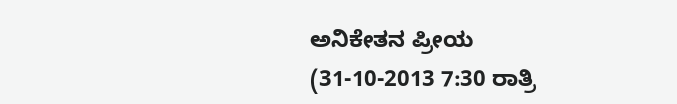ಅನಿಕೇತನ ಪ್ರೀಯ
(31-10-2013 7:30 ರಾತ್ರಿ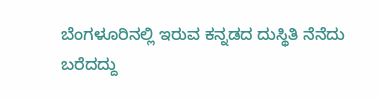ಬೆಂಗಳೂರಿನಲ್ಲಿ ಇರುವ ಕನ್ನಡದ ದುಸ್ಥಿತಿ ನೆನೆದು ಬರೆದದ್ದು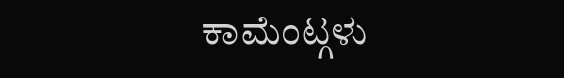ಕಾಮೆಂಟ್ಗಳು